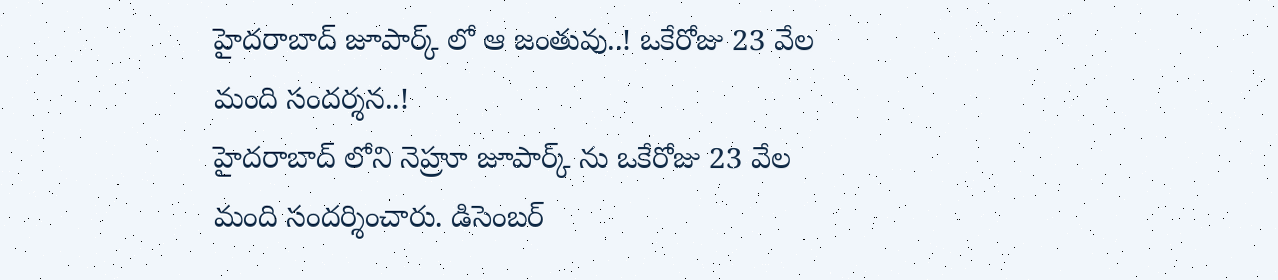హైదరాబాద్ జూపార్క్ లో ఆ జంతువు..! ఒకేరోజు 23 వేల మంది సందర్శన..!
హైదరాబాద్ లోని నెహ్రూ జూపార్క్ ను ఒకేరోజు 23 వేల మంది సందర్శించారు. డిసెంబర్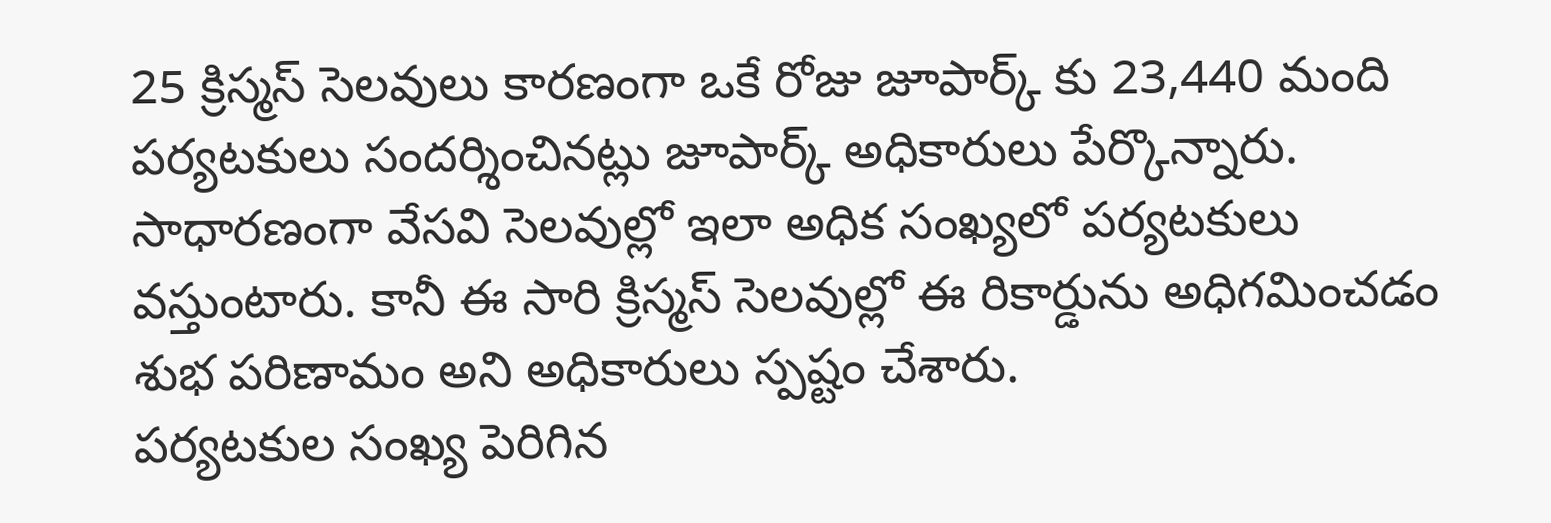25 క్రిస్మస్ సెలవులు కారణంగా ఒకే రోజు జూపార్క్ కు 23,440 మంది పర్యటకులు సందర్శించినట్లు జూపార్క్ అధికారులు పేర్కొన్నారు. సాధారణంగా వేసవి సెలవుల్లో ఇలా అధిక సంఖ్యలో పర్యటకులు వస్తుంటారు. కానీ ఈ సారి క్రిస్మస్ సెలవుల్లో ఈ రికార్డును అధిగమించడం శుభ పరిణామం అని అధికారులు స్పష్టం చేశారు.
పర్యటకుల సంఖ్య పెరిగిన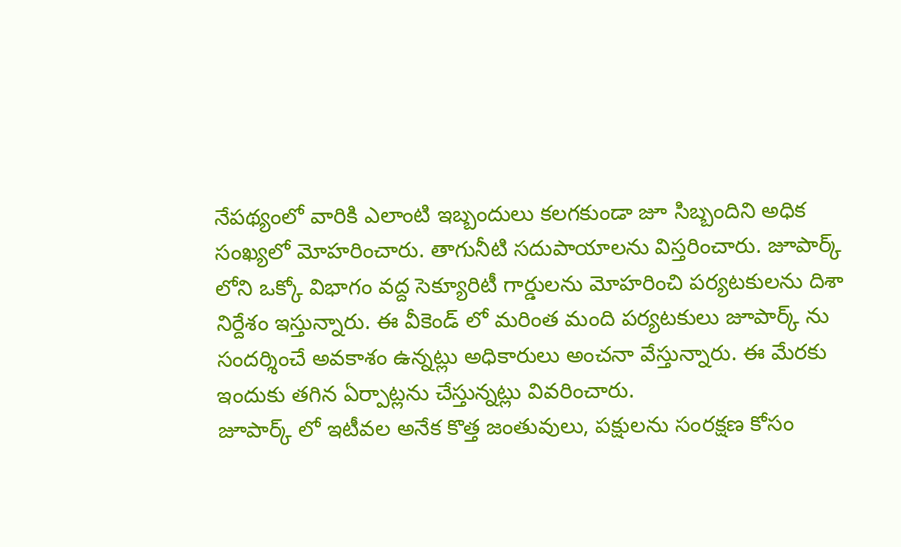నేపథ్యంలో వారికి ఎలాంటి ఇబ్బందులు కలగకుండా జూ సిబ్బందిని అధిక సంఖ్యలో మోహరించారు. తాగునీటి సదుపాయాలను విస్తరించారు. జూపార్క్ లోని ఒక్కో విభాగం వద్ద సెక్యూరిటీ గార్డులను మోహరించి పర్యటకులను దిశా నిర్దేశం ఇస్తున్నారు. ఈ వీకెండ్ లో మరింత మంది పర్యటకులు జూపార్క్ ను సందర్శించే అవకాశం ఉన్నట్లు అధికారులు అంచనా వేస్తున్నారు. ఈ మేరకు ఇందుకు తగిన ఏర్పాట్లను చేస్తున్నట్లు వివరించారు.
జూపార్క్ లో ఇటీవల అనేక కొత్త జంతువులు, పక్షులను సంరక్షణ కోసం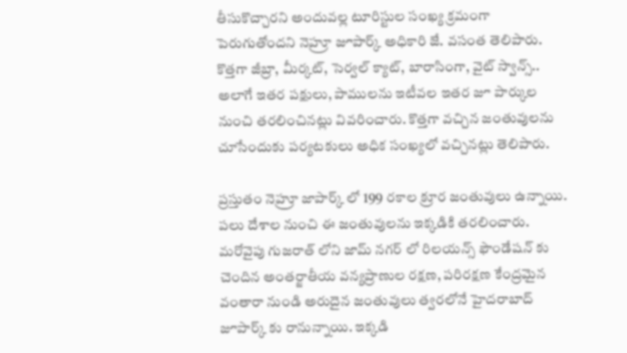తీసుకొచ్చారని అందువల్ల టూరిస్టుల సంఖ్య క్రమంగా పెరుగుతోందని నెహ్రూ జూపార్క్ అధికారి జే. వసంత తెలిపారు. కొత్తగా జీబ్రా, మీర్కట్, సెర్వల్ క్యాట్, బారాసింగా, వైట్ స్వాన్స్.. అలాగే ఇతర పక్షులు, పాములను ఇటీవల ఇతర జూ పార్కుల నుంచి తరలించినట్లు వివరించారు. కొత్తగా వచ్చిన జంతువులను చూసేందుకు పర్యటకులు అధిక సంఖ్యలో వచ్చినట్లు తెలిపారు.

ప్రస్తుతం నెహ్రూ జాపార్క్ లో 199 రకాల క్రూర జంతువులు ఉన్నాయి. పలు దేశాల నుంచి ఈ జంతువులను ఇక్కడికి తరలించారు. మరోవైపు గుజరాత్ లోని జామ్ నగర్ లో రిలయన్స్ ఫౌండేషన్ కు చెందిన అంతర్జాతీయ వన్యప్రాణుల రక్షణ, పరిరక్షణ కేంద్రమైన వంతారా నుండి అరుదైన జంతువులు త్వరలోనే హైదరాబాద్ జూపార్క్ కు రానున్నాయి. ఇక్కడి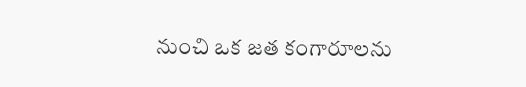నుంచి ఒక జత కంగారూలను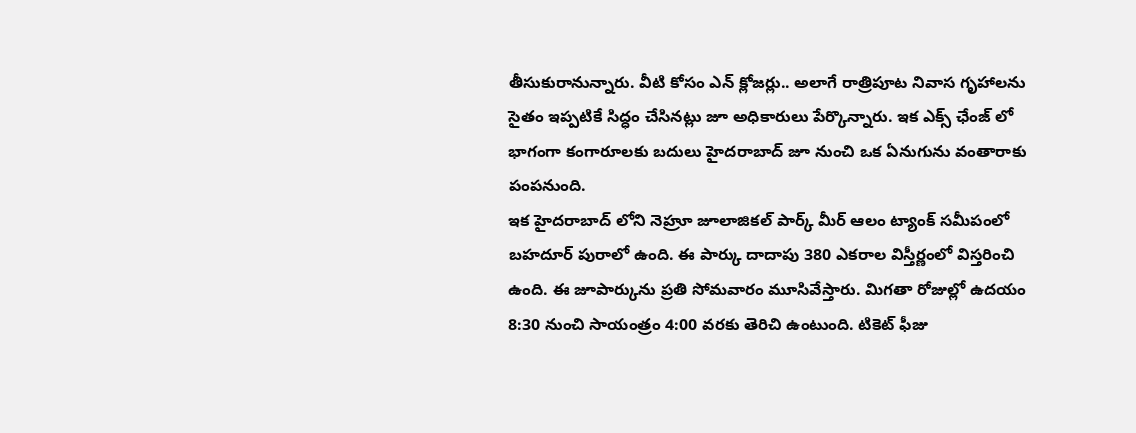తీసుకురానున్నారు. వీటి కోసం ఎన్ క్లోజర్లు.. అలాగే రాత్రిపూట నివాస గృహాలను సైతం ఇప్పటికే సిద్ధం చేసినట్లు జూ అధికారులు పేర్కొన్నారు. ఇక ఎక్స్ ఛేంజ్ లో భాగంగా కంగారూలకు బదులు హైదరాబాద్ జూ నుంచి ఒక ఏనుగును వంతారాకు పంపనుంది.
ఇక హైదరాబాద్ లోని నెహ్రూ జూలాజికల్ పార్క్ మీర్ ఆలం ట్యాంక్ సమీపంలో బహదూర్ పురాలో ఉంది. ఈ పార్కు దాదాపు 380 ఎకరాల విస్తీర్ణంలో విస్తరించి ఉంది. ఈ జూపార్కును ప్రతి సోమవారం మూసివేస్తారు. మిగతా రోజుల్లో ఉదయం 8:30 నుంచి సాయంత్రం 4:00 వరకు తెరిచి ఉంటుంది. టికెట్ ఫీజు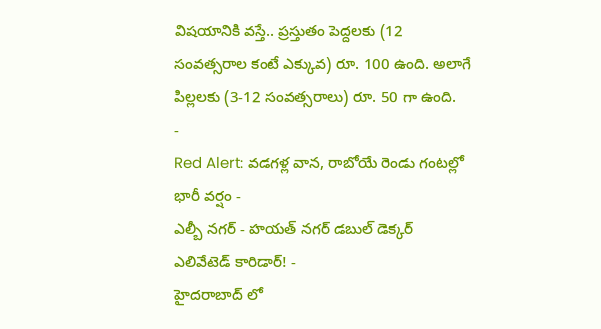విషయానికి వస్తే.. ప్రస్తుతం పెద్దలకు (12 సంవత్సరాల కంటే ఎక్కువ) రూ. 100 ఉంది. అలాగే పిల్లలకు (3-12 సంవత్సరాలు) రూ. 50 గా ఉంది.
-
Red Alert: వడగళ్ల వాన, రాబోయే రెండు గంటల్లో భారీ వర్షం -
ఎల్బీ నగర్ - హయత్ నగర్ డబుల్ డెక్కర్ ఎలివేటెడ్ కారిడార్! -
హైదరాబాద్ లో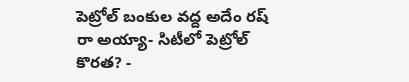పెట్రోల్ బంకుల వద్ద అదేం రష్ రా అయ్యా- సిటీలో పెట్రోల్ కొరత? -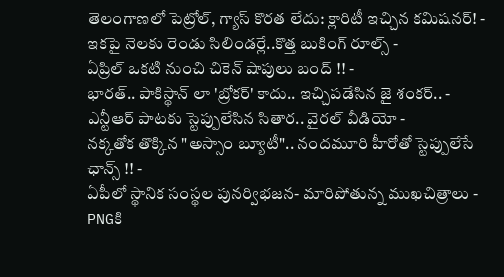తెలంగాణలో పెట్రోల్, గ్యాస్ కొరత లేదు: క్లారిటీ ఇచ్చిన కమిషనర్! -
ఇకపై నెలకు రెండు సిలిండర్లే..కొత్త బుకింగ్ రూల్స్ -
ఏప్రిల్ ఒకటి నుంచి చికెన్ షాపులు బంద్ !! -
భారత్.. పాకిస్థాన్ లా 'బ్రోకర్' కాదు.. ఇచ్చిపడేసిన జై శంకర్.. -
ఎన్టీఆర్ పాటకు స్టెప్పులేసిన సితార.. వైరల్ వీడియో -
నక్కతోక తొక్కిన "అస్సాం బ్యూటీ".. నందమూరి హీరోతో స్టెప్పులేసే ఛాన్స్ !! -
ఏపీలో స్థానిక సంస్థల పునర్విభజన- మారిపోతున్న ముఖచిత్రాలు -
PNGకి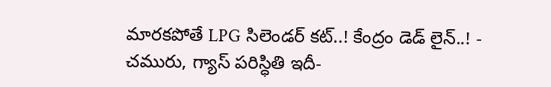మారకపోతే LPG సిలెండర్ కట్..! కేంద్రం డెడ్ లైన్..! -
చమురు, గ్యాస్ పరిస్ధితి ఇదీ-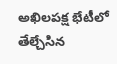అఖిలపక్ష భేటీలో తేల్చేసిన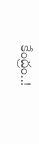కేంద్రం..!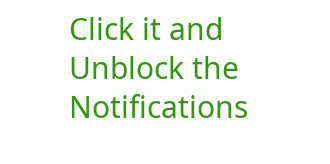Click it and Unblock the Notifications